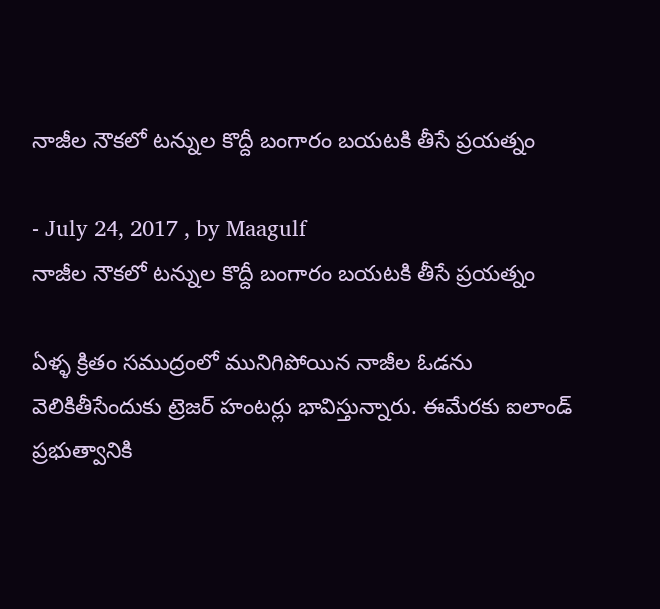నాజీల నౌకలో టన్నుల కొద్దీ బంగారం బయటకి తీసే ప్రయత్నం

- July 24, 2017 , by Maagulf
నాజీల నౌకలో టన్నుల కొద్దీ బంగారం బయటకి తీసే ప్రయత్నం

ఏళ్ళ క్రితం సముద్రంలో మునిగిపోయిన నాజీల ఓడను వెలికితీసేందుకు ట్రెజర్ హంటర్లు భావిస్తున్నారు. ఈమేరకు ఐలాండ్ ప్రభుత్వానికి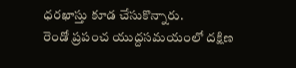ధరఖాస్తు కూడ చేసుకొన్నారు.
రెండో ప్రపంచ యుద్దసమయంలో దక్షిణ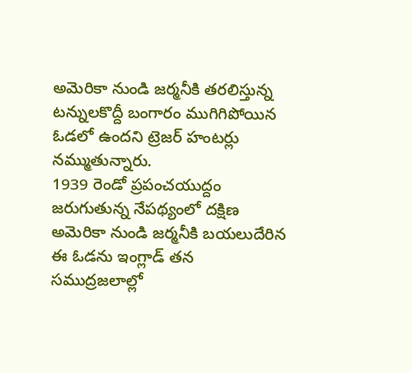అమెరికా నుండి జర్మనీకి తరలిస్తున్న టన్నులకొద్దీ బంగారం ముగిగిపోయిన ఓడలో ఉందని ట్రెజర్ హంటర్లు నమ్ముతున్నారు.
1939 రెండో ప్రపంచయుద్దం జరుగుతున్న నేపథ్యంలో దక్షిణ అమెరికా నుండి జర్మనీకి బయలుదేరిన ఈ ఓడను ఇంగ్లాడ్ తన సముద్రజలాల్లో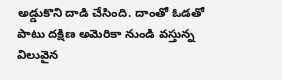అడ్డుకొని దాడి చేసింది. దాంతో ఓడతో పాటు దక్షిణ అమెరికా నుండి వస్తున్న విలువైన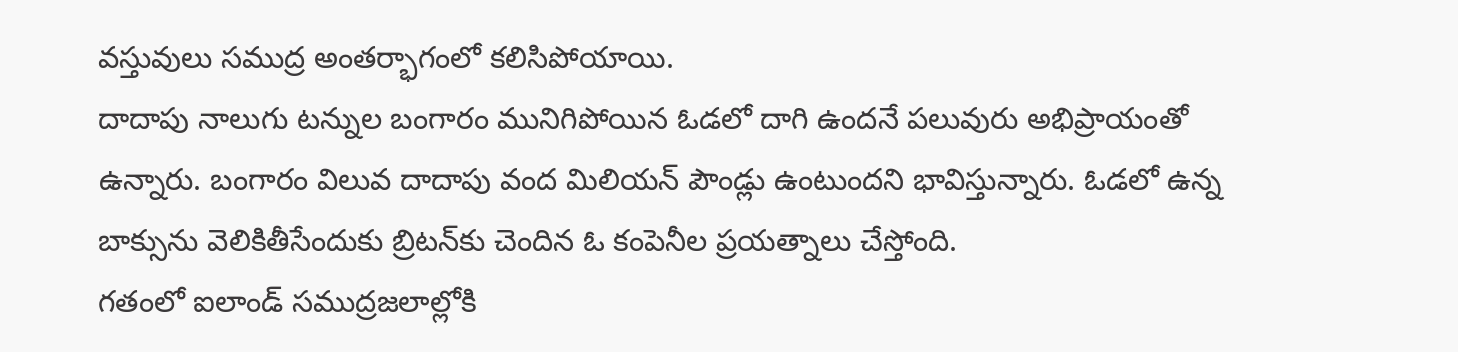వస్తువులు సముద్ర అంతర్భాగంలో కలిసిపోయాయి.
దాదాపు నాలుగు టన్నుల బంగారం మునిగిపోయిన ఓడలో దాగి ఉందనే పలువురు అభిప్రాయంతో ఉన్నారు. బంగారం విలువ దాదాపు వంద మిలియన్ పౌండ్లు ఉంటుందని భావిస్తున్నారు. ఓడలో ఉన్న బాక్సును వెలికితీసేందుకు బ్రిటన్‌కు చెందిన ఓ కంపెనీల ప్రయత్నాలు చేస్తోంది.
గతంలో ఐలాండ్ సముద్రజలాల్లోకి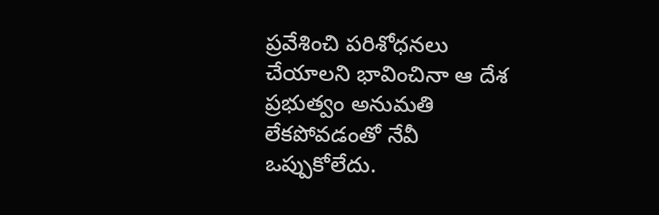ప్రవేశించి పరిశోధనలు చేయాలని భావించినా ఆ దేశ ప్రభుత్వం అనుమతి లేకపోవడంతో నేవీ ఒప్పుకోలేదు.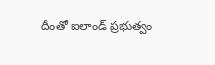దీంతో ఐలాండ్ ప్రభుత్వం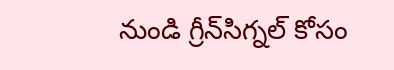నుండి గ్రీన్‌సిగ్నల్ కోసం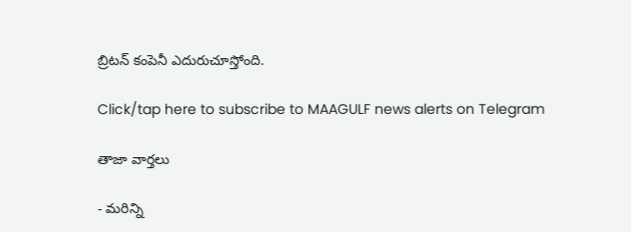బ్రిటన్ కంపెనీ ఎదురుచూస్తోంది.

Click/tap here to subscribe to MAAGULF news alerts on Telegram

తాజా వార్తలు

- మరిన్ని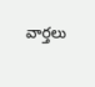వార్తలు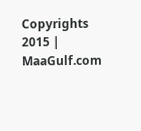Copyrights 2015 | MaaGulf.com